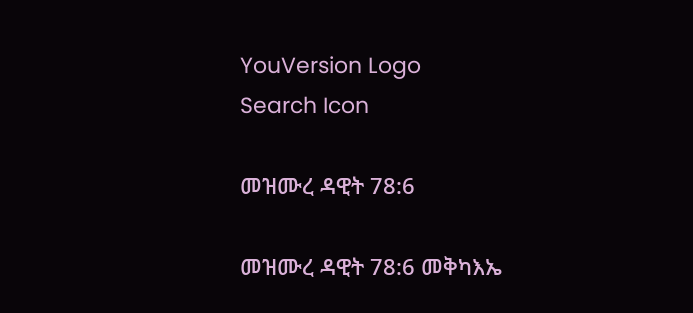YouVersion Logo
Search Icon

መዝሙረ ዳዊት 78:6

መዝሙረ ዳዊት 78:6 መቅካእኤ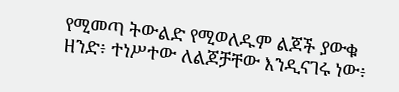የሚመጣ ትውልድ የሚወለዱም ልጆች ያውቁ ዘንድ፥ ተነሥተው ለልጆቻቸው እንዲናገሩ ነው፥